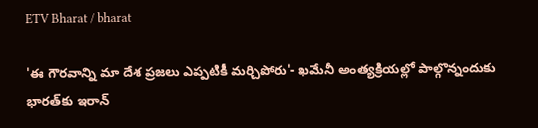ETV Bharat / bharat

'ఈ గౌరవాన్ని మా దేశ ప్రజలు ఎప్పటికీ మర్చిపోరు'- ఖమేనీ అంత్యక్రియల్లో పాల్గొన్నందుకు భారత్‌కు ఇరాన్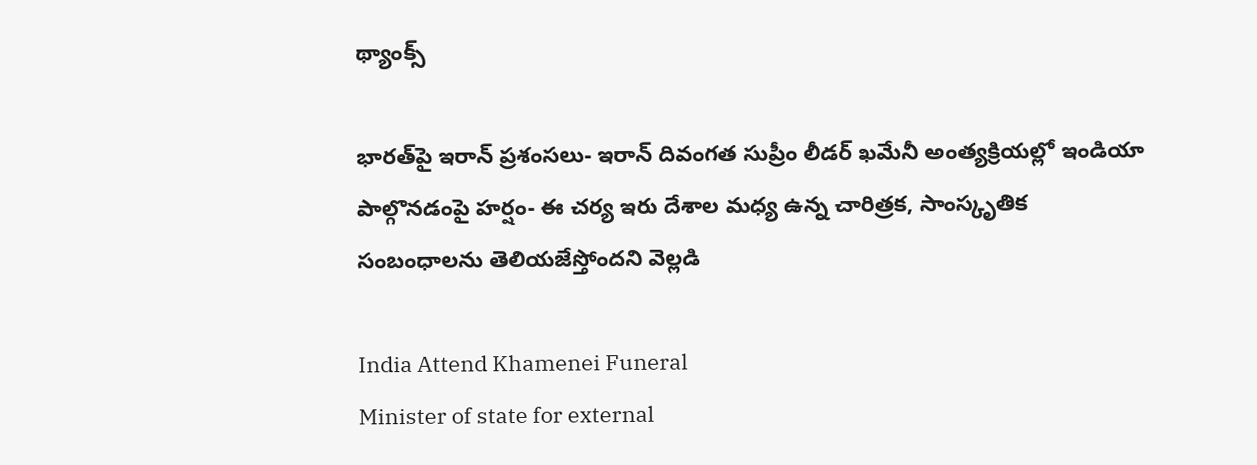థ్యాంక్స్

భారత్‌పై ఇరాన్ ప్రశంసలు- ఇరాన్ దివంగత సుప్రీం లీడర్ ఖమేనీ అంత్యక్రియల్లో ఇండియా పాల్గొనడంపై హర్షం- ఈ చర్య ఇరు దేశాల మధ్య ఉన్న చారిత్రక, సాంస్కృతిక సంబంధాలను తెలియజేస్తోందని వెల్లడి

India Attend Khamenei Funeral
Minister of state for external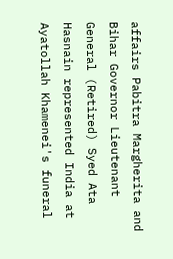affairs Pabitra Margherita and Bihar Governor Lieutenant General (Retired) Syed Ata Hasnain represented India at Ayatollah Khamenei's funeral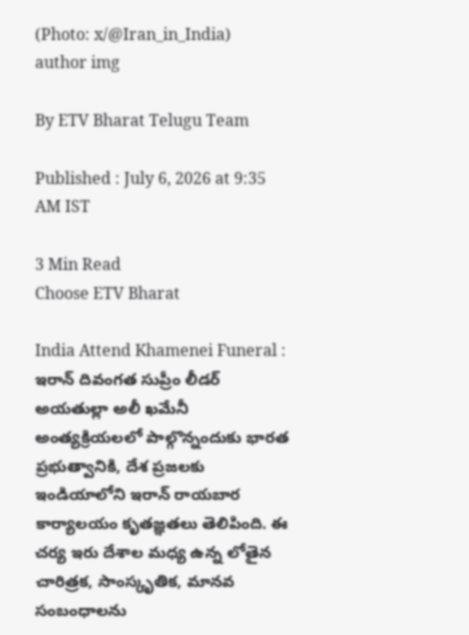(Photo: x/@Iran_in_India)
author img

By ETV Bharat Telugu Team

Published : July 6, 2026 at 9:35 AM IST

3 Min Read
Choose ETV Bharat

India Attend Khamenei Funeral : ఇరాన్ దివంగత సుప్రీం లీడర్ అయతుల్లా అలీ ఖమేనీ అంత్యక్రియలలో పాల్గొన్నందుకు భారత ప్రభుత్వానికి, దేశ ప్రజలకు ఇండియాలోని ఇరాన్ రాయబార కార్యాలయం కృతజ్ఞతలు తెలిపింది. ఈ చర్య ఇరు దేశాల మధ్య ఉన్న లోతైన చారిత్రక, సాంస్కృతిక, మానవ సంబంధాలను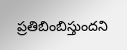ప్రతిబింబిస్తుందని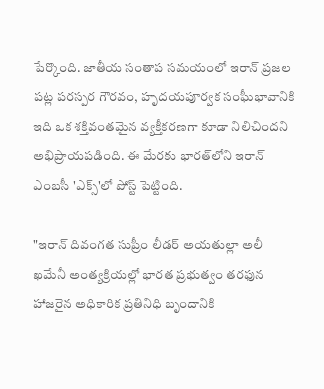పేర్కొంది. జాతీయ సంతాప సమయంలో ఇరాన్ ప్రజల పట్ల పరస్పర గౌరవం, హృదయపూర్వక సంఘీభావానికి ఇది ఒక శక్తివంతమైన వ్యక్తీకరణగా కూడా నిలిచిందని అభిప్రాయపడింది. ఈ మేరకు భారత్‌లోని ఇరాన్ ఎంబసీ 'ఎక్స్‌'లో పోస్ట్ పెట్టింది.

"ఇరాన్ దివంగత సుప్రీం లీడర్ అయతుల్లా అలీ ఖమేనీ అంత్యక్రియల్లో భారత ప్రభుత్వం తరఫున హాజరైన అధికారిక ప్రతినిధి బృందానికి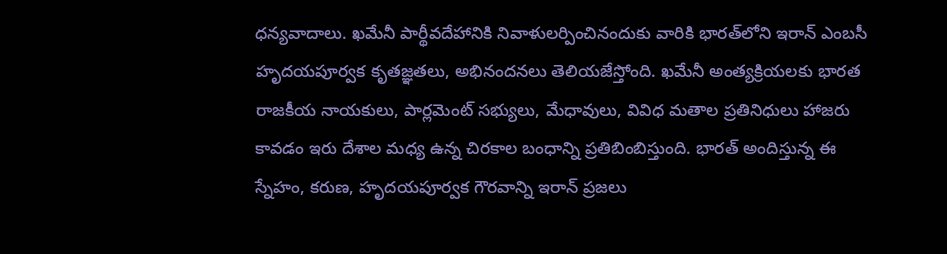ధన్యవాదాలు. ఖమేనీ పార్థీవదేహానికి నివాళులర్పించినందుకు వారికి భారత్‌లోని ఇరాన్ ఎంబసీ హృదయపూర్వక కృతజ్ఞతలు, అభినందనలు తెలియజేస్తోంది. ఖమేనీ అంత్యక్రియలకు భారత రాజకీయ నాయకులు, పార్లమెంట్ సభ్యులు, మేధావులు, వివిధ మతాల ప్రతినిధులు హాజరు కావడం ఇరు దేశాల మధ్య ఉన్న చిరకాల బంధాన్ని ప్రతిబింబిస్తుంది. భారత్ అందిస్తున్న ఈ స్నేహం, కరుణ, హృదయపూర్వక గౌరవాన్ని ఇరాన్ ప్రజలు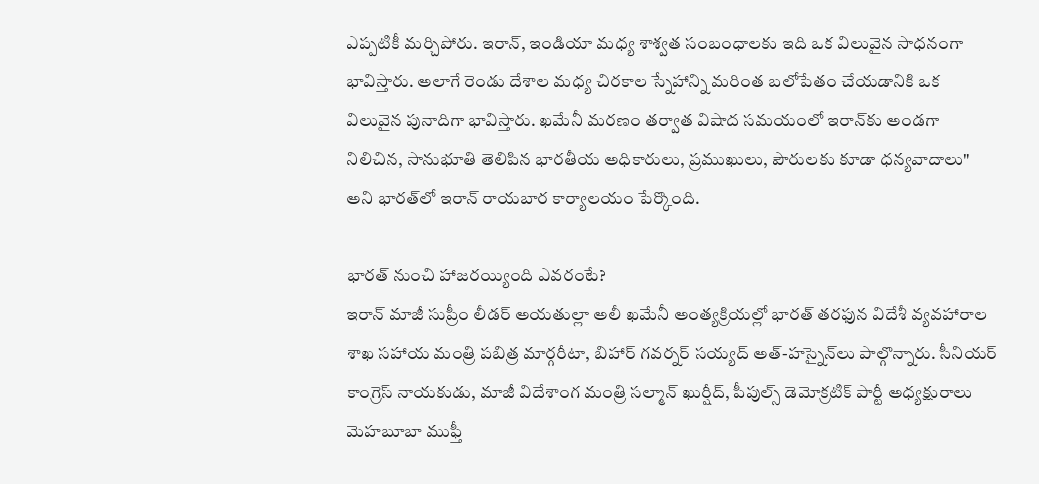ఎప్పటికీ మర్చిపోరు. ఇరాన్, ఇండియా మధ్య శాశ్వత సంబంధాలకు ఇది ఒక విలువైన సాధనంగా భావిస్తారు. అలాగే రెండు దేశాల మధ్య చిరకాల స్నేహాన్ని మరింత బలోపేతం చేయడానికి ఒక విలువైన పునాదిగా భావిస్తారు. ఖమేనీ మరణం తర్వాత విషాద సమయంలో ఇరాన్‌కు అండగా నిలిచిన, సానుభూతి తెలిపిన భారతీయ అధికారులు, ప్రముఖులు, పౌరులకు కూడా ధన్యవాదాలు" అని భారత్‌లో ఇరాన్ రాయబార కార్యాలయం పేర్కొంది.

భారత్ నుంచి హాజరయ్యింది ఎవరంటే?
ఇరాన్‌ మాజీ సుప్రీం లీడర్‌ అయతుల్లా అలీ ఖమేనీ అంత్యక్రియల్లో భారత్‌ తరఫున విదేశీ వ్యవహారాల శాఖ సహాయ మంత్రి పబిత్ర మార్గరీటా, బిహార్‌ గవర్నర్‌ సయ్యద్‌ అత్‌-హస్నైన్‌లు పాల్గొన్నారు. సీనియర్ కాంగ్రెస్ నాయకుడు, మాజీ విదేశాంగ మంత్రి సల్మాన్ ఖుర్షీద్, పీపుల్స్ డెమోక్రటిక్ పార్టీ అధ్యక్షురాలు మెహబూబా ముఫ్తీ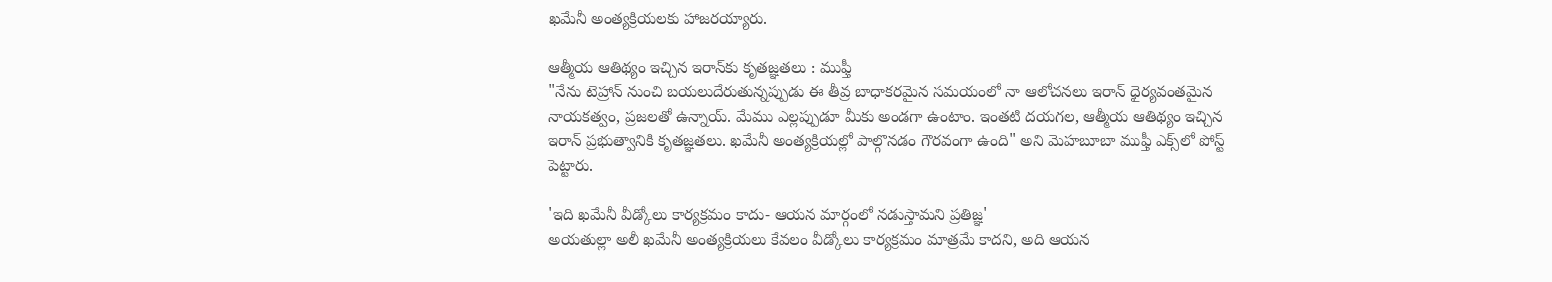ఖమేనీ అంత్యక్రియలకు హాజరయ్యారు.

ఆత్మీయ ఆతిథ్యం ఇచ్చిన ఇరాన్‌కు కృతజ్ఞతలు : ముఫ్తీ
"నేను టెహ్రాన్ నుంచి బయలుదేరుతున్నప్పుడు ఈ తీవ్ర బాధాకరమైన సమయంలో నా ఆలోచనలు ఇరాన్ ధైర్యవంతమైన నాయకత్వం, ప్రజలతో ఉన్నాయ్. మేము ఎల్లప్పుడూ మీకు అండగా ఉంటాం. ఇంతటి దయగల, ఆత్మీయ ఆతిథ్యం ఇచ్చిన ఇరాన్ ప్రభుత్వానికి కృతజ్ఞతలు. ఖమేనీ అంత్యక్రియల్లో పాల్గొనడం గౌరవంగా ఉంది" అని మెహబూబా ముఫ్తీ ఎక్స్‌‌లో పోస్ట్‌ పెట్టారు.

'ఇది ఖమేనీ వీడ్కోలు కార్యక్రమం కాదు- ఆయన మార్గంలో నడుస్తామని ప్రతిజ్ఞ'
అయతుల్లా అలీ ఖమేనీ అంత్యక్రియలు కేవలం వీడ్కోలు కార్యక్రమం మాత్రమే కాదని, అది ఆయన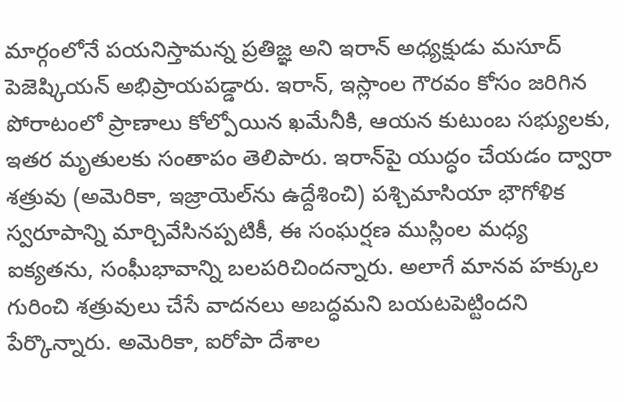మార్గంలోనే పయనిస్తామన్న ప్రతిజ్ఞ అని ఇరాన్ అధ్యక్షుడు మసూద్ పెజెష్కియన్ అభిప్రాయపడ్డారు. ఇరాన్, ఇస్లాంల గౌరవం కోసం జరిగిన పోరాటంలో ప్రాణాలు కోల్పోయిన ఖమేనీకి, ఆయన కుటుంబ సభ్యులకు, ఇతర మృతులకు సంతాపం తెలిపారు. ఇరాన్‌పై యుద్ధం చేయడం ద్వారా శత్రువు (అమెరికా, ఇజ్రాయెల్‌ను ఉద్దేశించి) పశ్చిమాసియా భౌగోళిక స్వరూపాన్ని మార్చివేసినప్పటికీ, ఈ సంఘర్షణ ముస్లింల మధ్య ఐక్యతను, సంఘీభావాన్ని బలపరిచిందన్నారు. అలాగే మానవ హక్కుల గురించి శత్రువులు చేసే వాదనలు అబద్ధమని బయటపెట్టిందని పేర్కొన్నారు. అమెరికా, ఐరోపా దేశాల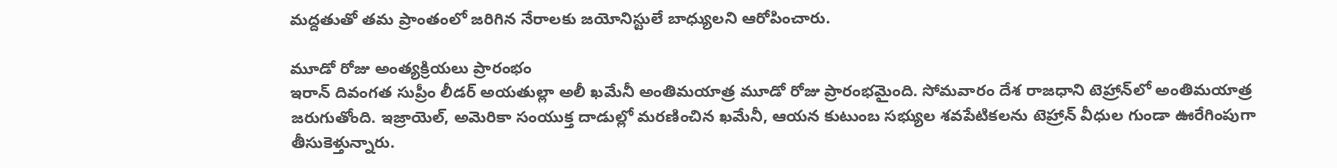మద్దతుతో తమ ప్రాంతంలో జరిగిన నేరాలకు జయోనిస్టులే బాధ్యులని ఆరోపించారు.

మూడో రోజు అంత్యక్రియలు ప్రారంభం
ఇరాన్ దివంగత సుప్రీం లీడర్ అయతుల్లా అలీ ఖమేనీ అంతిమయాత్ర మూడో రోజు ప్రారంభమైంది. సోమవారం దేశ రాజధాని టెహ్రాన్‌లో అంతిమయాత్ర జరుగుతోంది. ఇజ్రాయెల్, అమెరికా సంయుక్త దాడుల్లో మరణించిన ఖమేనీ, ఆయన కుటుంబ సభ్యుల శవపేటికలను టెహ్రాన్ వీధుల గుండా ఊరేగింపుగా తీసుకెళ్తున్నారు.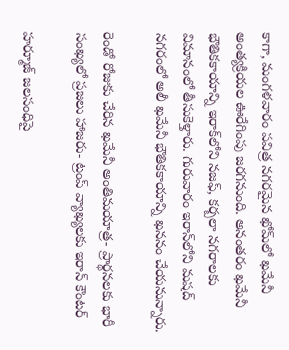కాగా, మంగళవారం పవిత్ర నగరమైన ఖోమ్‌లో ఖమేనీ అంత్యక్రియల ఊరేగింపు జరగనుంది. అనంతరం ఖమేనీ భౌతికకాయాన్ని ఇరాక్‌లోని నజఫ్, కర్బలా నగరాలకు విమానంలో తీసుకెళ్తారు. గురువారం ఇరాన్‌లోని మషద్ నగరంలో అలీ ఖమేనీ భౌతికకాయాన్ని ఖననం చేయనున్నారు.

రెండో రోజుకు చేరిన ఖమేనీ అంతిమయాత్ర- ప్రార్థనలకు భారీ సంఖ్యలో ప్రజలు హాజరు- ట్రంప్‌ వ్యాఖ్యలకు ఇరాన్ కౌంటర్

హర్మూజ్ జలసంధిపై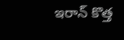ఇరాన్ కొత్త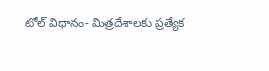టోల్‌ విధానం- మిత్రదేశాలకు ప్రత్యేక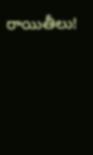రాయితీలు!